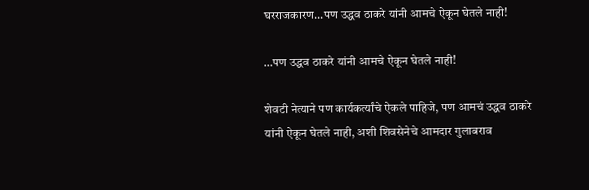घरराजकारण...पण उद्धव ठाकरे यांनी आमचे ऐकून घेतले नाही!

…पण उद्धव ठाकरे यांनी आमचे ऐकून घेतले नाही!

शेवटी नेत्याने पण कार्यकर्त्यांचे ऐकले पाहिजे, पण आमचं उद्धव ठाकरे यांनी ऐकून घेतले नाही, अशी शिवसेनेचे आमदार गुलाबराव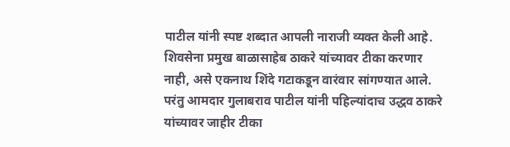पाटील यांनी स्पष्ट शब्दात आपली नाराजी व्यक्त केली आहे. शिवसेना प्रमुख बाळासाहेब ठाकरे यांच्यावर टीका करणार नाही, असे एकनाथ शिंदे गटाकडून वारंवार सांगण्यात आले. परंतु आमदार गुलाबराव पाटील यांनी पहिल्यांदाच उद्धव ठाकरे यांच्यावर जाहीर टीका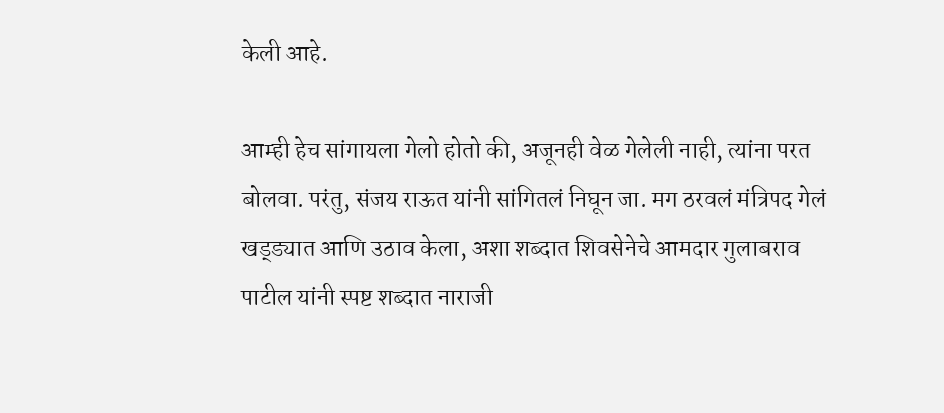केली आहे.

आम्ही हेच सांगायला गेलो होतो की, अजूनही वेळ गेलेली नाही, त्यांना परत बोलवा. परंतु, संजय राऊत यांनी सांगितलं निघून जा. मग ठरवलं मंत्रिपद गेलं खड्ड्यात आणि उठाव केला, अशा शब्दात शिवसेनेचे आमदार गुलाबराव पाटील यांनी स्पष्ट शब्दात नाराजी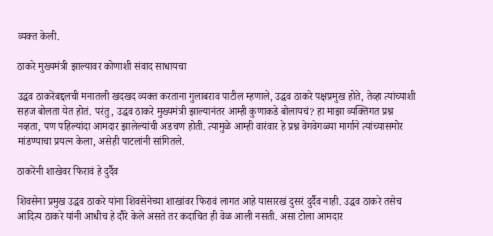व्यक्त केली.

ठाकरे मुख्यमंत्री झाल्यावर कोणाशी संवाद साधायचा

उद्धव ठाकरेंबद्दलची मनातली खदखद व्यक्त करताना गुलाबराव पाटील म्हणाले, उद्धव ठाकरे पक्षप्रमुख होते, तेव्हा त्यांच्याशी सहज बोलता येत होतं. परंतु, उद्धव ठाकरे मुख्यमंत्री झाल्यानंतर आम्ही कुणाकडे बोलायचं? हा माझा व्यक्तिगत प्रश्न नव्हता, पण पहिल्यांदा आमदार झालेल्यांची अडचण होती. त्यामुळे आम्ही वारंवार हे प्रश्न वेगवेगळ्या मार्गाने त्यांच्यासमोर मांडण्याचा प्रयत्न केला, असेही पाटलांनी सांगितले.

ठाकरेंनी शाखेवर फिरावं हे दुर्दैव

शिवसेना प्रमुख उद्धव ठाकरे यांना शिवसेनेच्या शाखांवर फिरावं लागत आहे यासारखं दुसरं दुर्दैव नाही. उद्धव ठाकरे तसेच आदित्य ठाकरे यांनी आधीच हे दौरे केले असते तर कदाचित ही वेळ आली नसती. असा टोला आमदार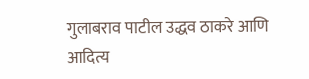गुलाबराव पाटील उद्धव ठाकरे आणि आदित्य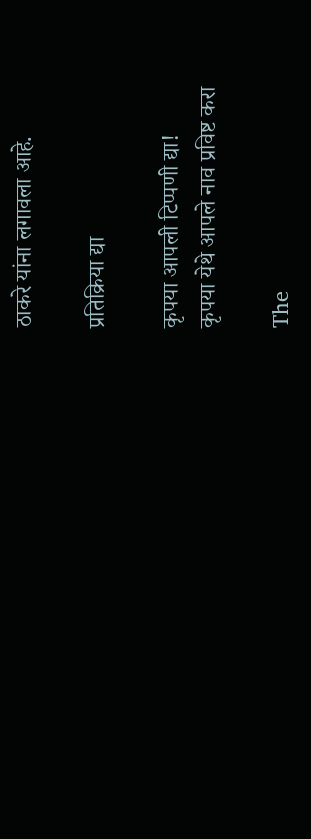ठाकरे यांना लगावला आहे.

प्रतिक्रिया द्या

कृपया आपली टिप्पणी द्या!
कृपया येथे आपले नाव प्रविष्ट करा

The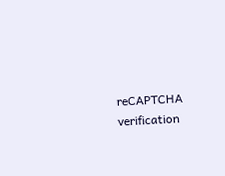reCAPTCHA verification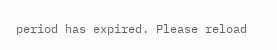period has expired. Please reload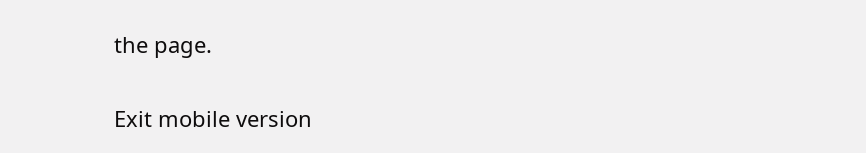the page.

Exit mobile version